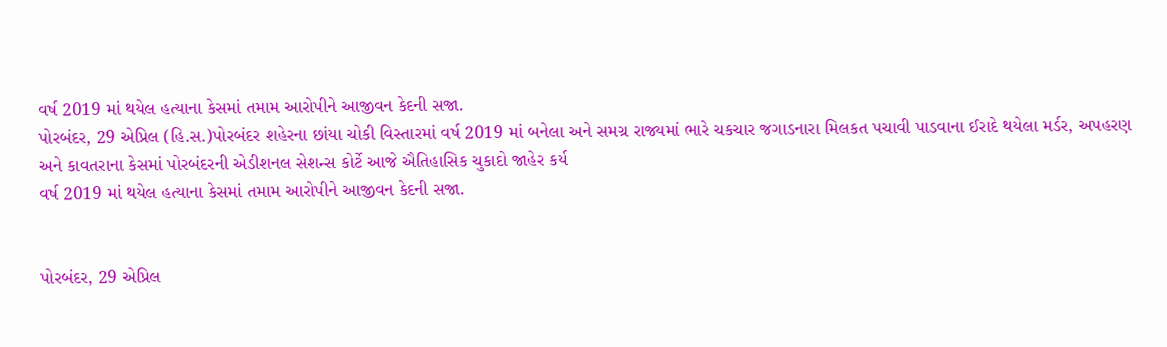વર્ષ 2019 માં થયેલ હત્યાના કેસમાં તમામ આરોપીને આજીવન કેદની સજા.
પોરબંદર, 29 એપ્રિલ (હિ.સ.)પોરબંદર શહેરના છાંયા ચોકી વિસ્તારમાં વર્ષ 2019 માં બનેલા અને સમગ્ર રાજ્યમાં ભારે ચકચાર જગાડનારા મિલકત પચાવી પાડવાના ઈરાદે થયેલા મર્ડર, અપહરણ અને કાવતરાના કેસમાં પોરબંદરની એડીશનલ સેશન્સ કોર્ટે આજે ઐતિહાસિક ચુકાદો જાહેર કર્ય
વર્ષ 2019 માં થયેલ હત્યાના કેસમાં તમામ આરોપીને આજીવન કેદની સજા.


પોરબંદર, 29 એપ્રિલ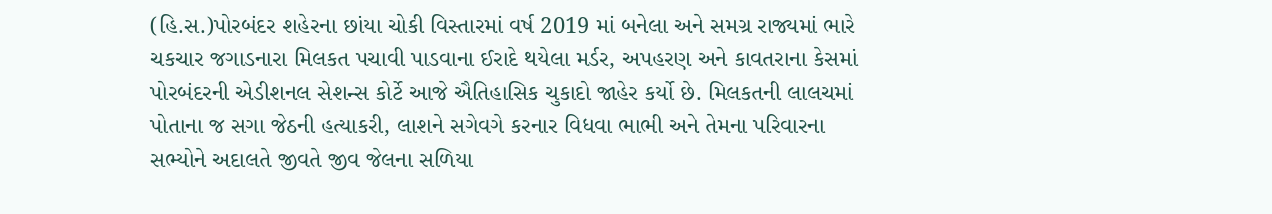(હિ.સ.)પોરબંદર શહેરના છાંયા ચોકી વિસ્તારમાં વર્ષ 2019 માં બનેલા અને સમગ્ર રાજ્યમાં ભારે ચકચાર જગાડનારા મિલકત પચાવી પાડવાના ઈરાદે થયેલા મર્ડર, અપહરણ અને કાવતરાના કેસમાં પોરબંદરની એડીશનલ સેશન્સ કોર્ટે આજે ઐતિહાસિક ચુકાદો જાહેર કર્યો છે. મિલકતની લાલચમાં પોતાના જ સગા જેઠની હત્યાકરી, લાશને સગેવગે કરનાર વિધવા ભાભી અને તેમના પરિવારના સભ્યોને અદાલતે જીવતે જીવ જેલના સળિયા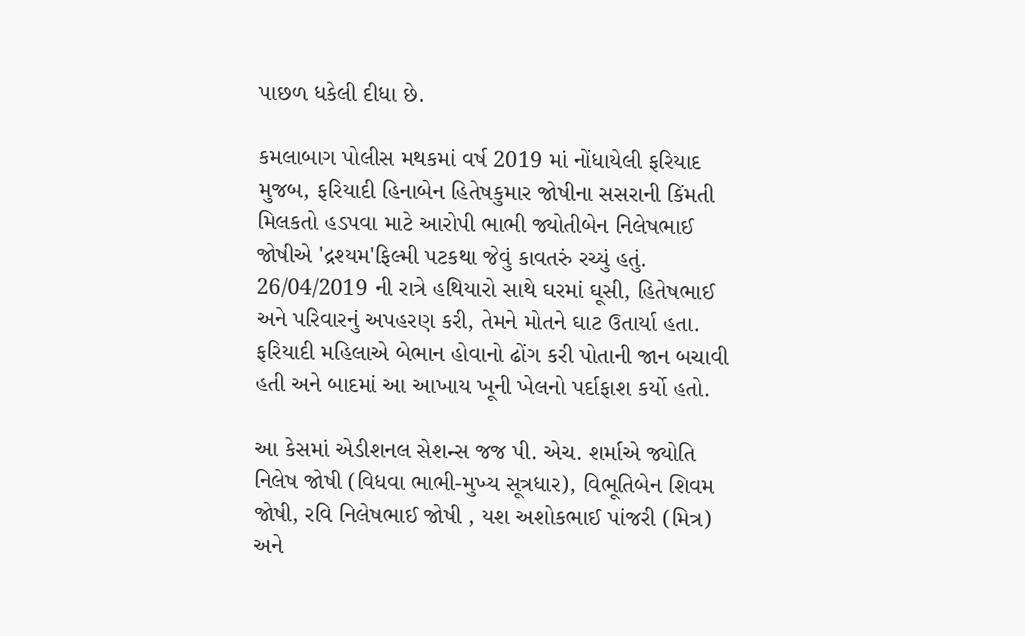પાછળ ધકેલી દીધા છે.

કમલાબાગ પોલીસ મથકમાં વર્ષ 2019 માં નોંધાયેલી ફરિયાદ મુજબ, ફરિયાદી હિનાબેન હિતેષકુમાર જોષીના સસરાની કિંમતી મિલકતો હડપવા માટે આરોપી ભાભી જ્યોતીબેન નિલેષભાઈ જોષીએ 'દ્રશ્યમ'ફિલ્મી પટકથા જેવું કાવતરું રચ્યું હતું. 26/04/2019 ની રાત્રે હથિયારો સાથે ઘરમાં ઘૂસી, હિતેષભાઈ અને પરિવારનું અપહરણ કરી, તેમને મોતને ઘાટ ઉતાર્યા હતા. ફરિયાદી મહિલાએ બેભાન હોવાનો ઢોંગ કરી પોતાની જાન બચાવી હતી અને બાદમાં આ આખાય ખૂની ખેલનો પર્દાફાશ કર્યો હતો.

આ કેસમાં એડીશનલ સેશન્સ જજ પી. એચ. શર્માએ જ્યોતિ નિલેષ જોષી (વિધવા ભાભી-મુખ્ય સૂત્રધાર), વિભૂતિબેન શિવમ જોષી, રવિ નિલેષભાઈ જોષી , યશ અશોકભાઈ પાંજરી (મિત્ર) અને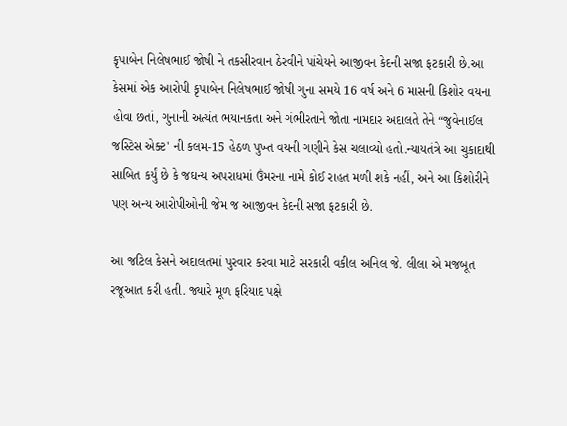કૃપાબેન નિલેષભાઈ જોષી ને તકસીરવાન ઠેરવીને પાંચેયને આજીવન કેદની સજા ફટકારી છે.આ કેસમાં એક આરોપી કૃપાબેન નિલેષભાઈ જોષી ગુના સમયે 16 વર્ષ અને 6 માસની કિશોર વયના હોવા છતાં, ગુનાની અત્યંત ભયાનકતા અને ગંભીરતાને જોતા નામદાર અદાલતે તેને “જુવેનાઈલ જસ્ટિસ એક્ટ' ની કલમ-15 હેઠળ પુખ્ત વયની ગણીને કેસ ચલાવ્યો હતો.ન્યાયતંત્રે આ ચુકાદાથી સાબિત કર્યું છે કે જઘન્ય અપરાધમાં ઉંમરના નામે કોઈ રાહત મળી શકે નહીં, અને આ કિશોરીને પણ અન્ય આરોપીઓની જેમ જ આજીવન કેદની સજા ફટકારી છે.

આ જટિલ કેસને અદાલતમાં પુરવાર કરવા માટે સરકારી વકીલ અનિલ જે. લીલા એ મજબૂત રજૂઆત કરી હતી. જ્યારે મૂળ ફરિયાદ પક્ષે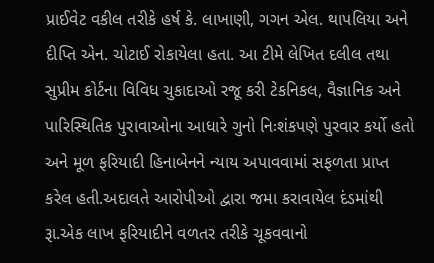પ્રાઈવેટ વકીલ તરીકે હર્ષ કે. લાખાણી, ગગન એલ. થાપલિયા અને દીપ્તિ એન. ચોટાઈ રોકાયેલા હતા. આ ટીમે લેખિત દલીલ તથા સુપ્રીમ કોર્ટના વિવિધ ચુકાદાઓ રજૂ કરી ટેકનિકલ, વૈજ્ઞાનિક અને પારિસ્થિતિક પુરાવાઓના આધારે ગુનો નિઃશંકપણે પુરવાર કર્યો હતો અને મૂળ ફરિયાદી હિનાબેનને ન્યાય અપાવવામાં સફળતા પ્રાપ્ત કરેલ હતી.અદાલતે આરોપીઓ દ્વારા જમા કરાવાયેલ દંડમાંથી રૂા.એક લાખ ફરિયાદીને વળતર તરીકે ચૂકવવાનો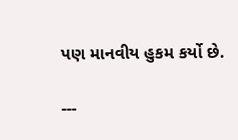પણ માનવીય હુકમ કર્યો છે.

---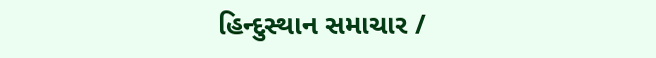હિન્દુસ્થાન સમાચાર /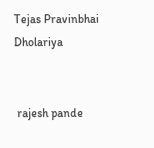Tejas Pravinbhai Dholariya


 rajesh pande